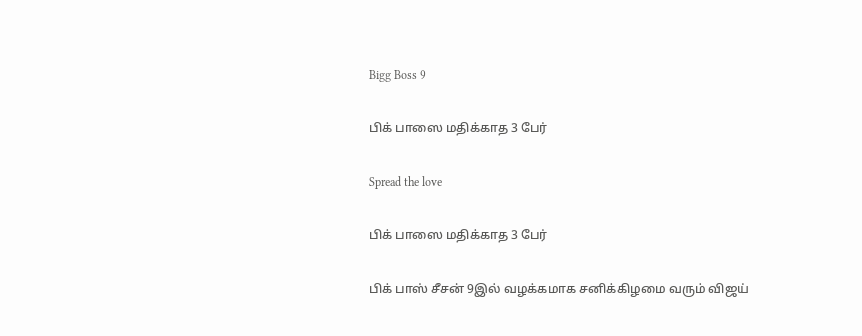Bigg Boss 9

பிக் பாஸை மதிக்காத 3 பேர்

Spread the love

பிக் பாஸை மதிக்காத 3 பேர்

பிக் பாஸ் சீசன் 9இல் வழக்கமாக சனிக்கிழமை வரும் விஜய்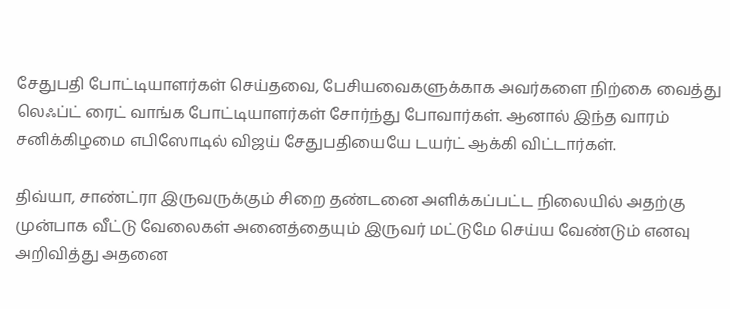சேதுபதி போட்டியாளர்கள் செய்தவை, பேசியவைகளுக்காக அவர்களை நிற்கை வைத்து லெஃப்ட் ரைட் வாங்க போட்டியாளர்கள் சோர்ந்து போவார்கள். ஆனால் இந்த வாரம் சனிக்கிழமை எபிஸோடில் விஜய் சேதுபதியையே டயர்ட் ஆக்கி விட்டார்கள்.

திவ்யா, சாண்ட்ரா இருவருக்கும் சிறை தண்டனை அளிக்கப்பட்ட நிலையில் அதற்கு முன்பாக வீட்டு வேலைகள் அனைத்தையும் இருவர் மட்டுமே செய்ய வேண்டும் எனவு அறிவித்து அதனை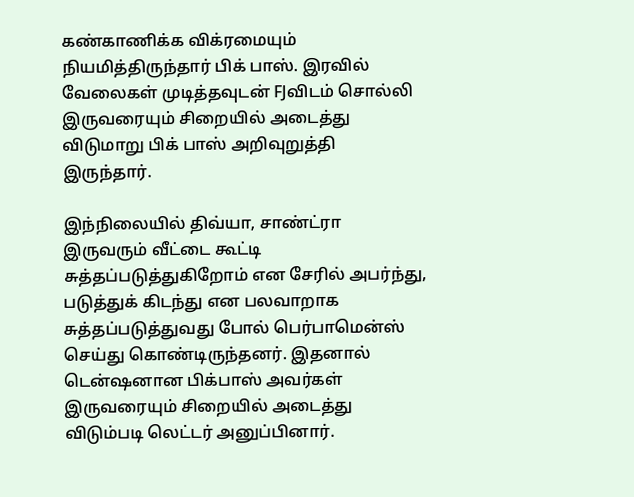கண்காணிக்க விக்ரமையும் நியமித்திருந்தார் பிக் பாஸ். இரவில் வேலைகள் முடித்தவுடன் FJவிடம் சொல்லி இருவரையும் சிறையில் அடைத்து விடுமாறு பிக் பாஸ் அறிவுறுத்தி இருந்தார்.

இந்நிலையில் திவ்யா, சாண்ட்ரா இருவரும் வீட்டை கூட்டி சுத்தப்படுத்துகிறோம் என சேரில் அபர்ந்து, படுத்துக் கிடந்து என பலவாறாக சுத்தப்படுத்துவது போல் பெர்பாமென்ஸ் செய்து கொண்டிருந்தனர். இதனால் டென்ஷனான பிக்பாஸ் அவர்கள் இருவரையும் சிறையில் அடைத்து விடும்படி லெட்டர் அனுப்பினார்.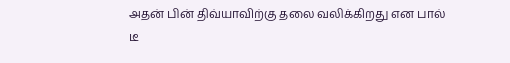அதன் பின் திவ்யாவிற்கு தலை வலிக்கிறது என பால் டீ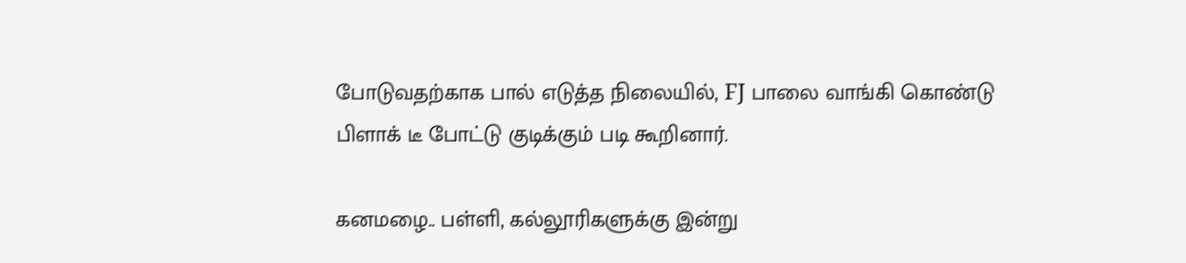போடுவதற்காக பால் எடுத்த நிலையில், FJ பாலை வாங்கி கொண்டு பிளாக் டீ போட்டு குடிக்கும் படி கூறினார்.

கனமழை.. பள்ளி, கல்லூரிகளுக்கு இன்று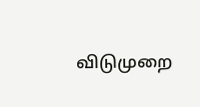விடுமுறை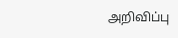அறிவிப்பு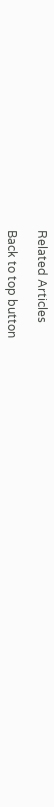Related Articles

Back to top button